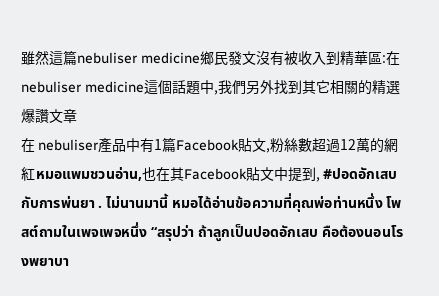雖然這篇nebuliser medicine鄉民發文沒有被收入到精華區:在nebuliser medicine這個話題中,我們另外找到其它相關的精選爆讚文章
在 nebuliser產品中有1篇Facebook貼文,粉絲數超過12萬的網紅หมอแพมชวนอ่าน,也在其Facebook貼文中提到, #ปอดอักเสบกับการพ่นยา . ไม่นานมานี้ หมอได้อ่านข้อความที่คุณพ่อท่านหนึ่ง โพสต์ถามในเพจเพจหนึ่ง “สรุปว่า ถ้าลูกเป็นปอดอักเสบ คือต้องนอนโรงพยาบา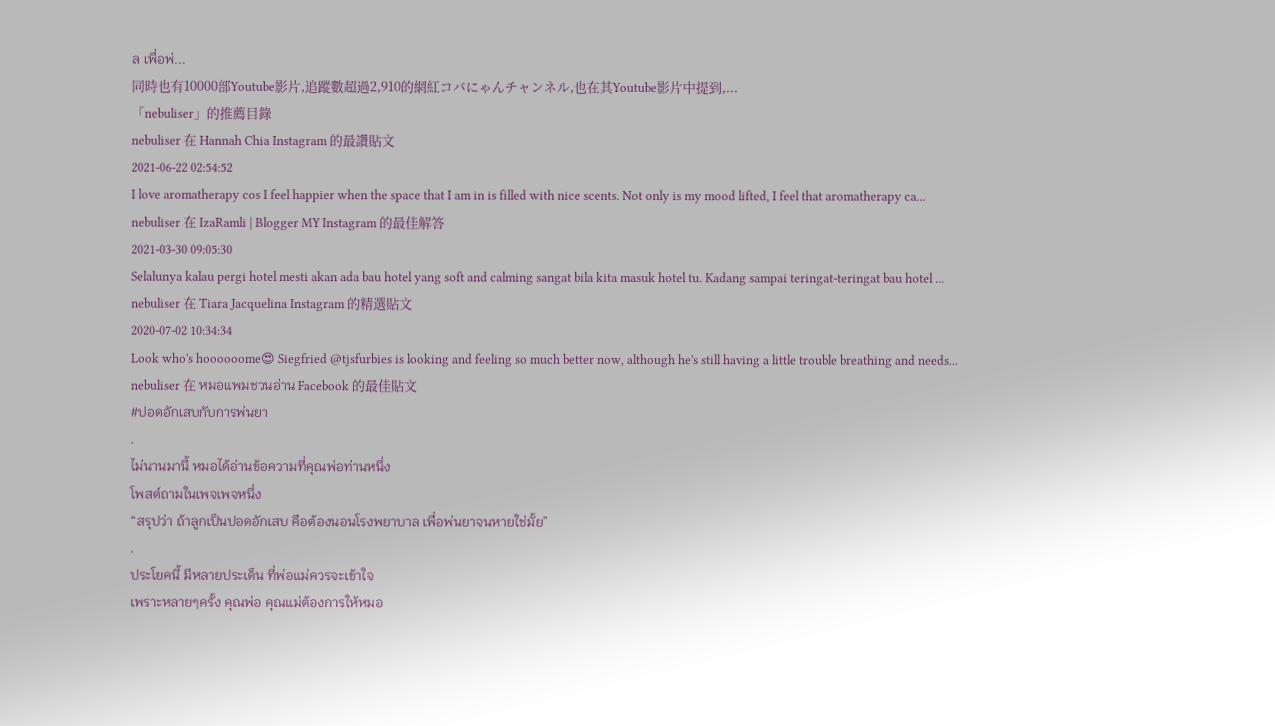ล เพื่อพ่...
同時也有10000部Youtube影片,追蹤數超過2,910的網紅コバにゃんチャンネル,也在其Youtube影片中提到,...
「nebuliser」的推薦目錄
nebuliser 在 Hannah Chia Instagram 的最讚貼文
2021-06-22 02:54:52
I love aromatherapy cos I feel happier when the space that I am in is filled with nice scents. Not only is my mood lifted, I feel that aromatherapy ca...
nebuliser 在 IzaRamli | Blogger MY Instagram 的最佳解答
2021-03-30 09:05:30
Selalunya kalau pergi hotel mesti akan ada bau hotel yang soft and calming sangat bila kita masuk hotel tu. Kadang sampai teringat-teringat bau hotel ...
nebuliser 在 Tiara Jacquelina Instagram 的精選貼文
2020-07-02 10:34:34
Look who's hoooooome😍 Siegfried @tjsfurbies is looking and feeling so much better now, although he's still having a little trouble breathing and needs...
nebuliser 在 หมอแพมชวนอ่าน Facebook 的最佳貼文
#ปอดอักเสบกับการพ่นยา
.
ไม่นานมานี้ หมอได้อ่านข้อความที่คุณพ่อท่านหนึ่ง
โพสต์ถามในเพจเพจหนึ่ง
“สรุปว่า ถ้าลูกเป็นปอดอักเสบ คือต้องนอนโรงพยาบาล เพื่อพ่นยาจนหายใช่มั้ย”
.
ประโยคนี้ มีหลายประเด็น ที่พ่อแม่ควรจะเข้าใจ
เพราะหลายๆครั้ง คุณพ่อ คุณแม่ต้องการให้หมอ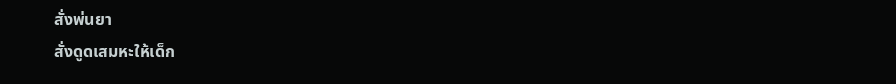สั่งพ่นยา
สั่งดูดเสมหะให้เด็ก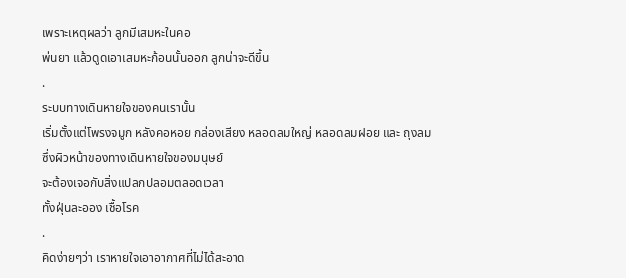เพราะเหตุผลว่า ลูกมีเสมหะในคอ
พ่นยา แล้วดูดเอาเสมหะก้อนนั้นออก ลูกน่าจะดีขึ้น
.
ระบบทางเดินหายใจของคนเรานั้น
เริ่มตั้งแต่โพรงจมูก หลังคอหอย กล่องเสียง หลอดลมใหญ่ หลอดลมฝอย และ ถุงลม
ซึ่งผิวหน้าของทางเดินหายใจของมนุษย์
จะต้องเจอกับสิ่งแปลกปลอมตลอดเวลา
ทั้งฝุ่นละออง เชื้อโรค
.
คิดง่ายๆว่า เราหายใจเอาอากาศที่ไม่ได้สะอาด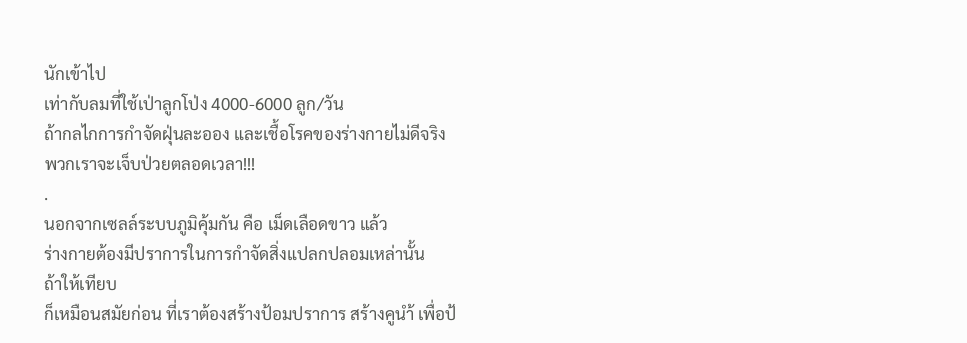นักเข้าไป
เท่ากับลมที่ใช้เป่าลูกโป่ง 4000-6000 ลูก/วัน
ถ้ากลไกการกำจัดฝุ่นละออง และเชื้อโรคของร่างกายไม่ดีจริง
พวกเราจะเจ็บป่วยตลอดเวลา!!!
.
นอกจากเซลล์ระบบภูมิคุ้มกัน คือ เม็ดเลือดขาว แล้ว
ร่างกายต้องมีปราการในการกำจัดสิ่งแปลกปลอมเหล่านั้น
ถ้าให้เทียบ
ก็เหมือนสมัยก่อน ที่เราต้องสร้างป้อมปราการ สร้างคูนำ้ เพื่อป้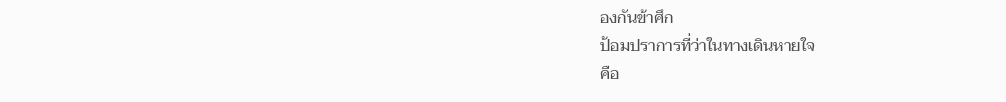องกันข้าศึก
ป้อมปราการที่ว่าในทางเดินหายใจ
คือ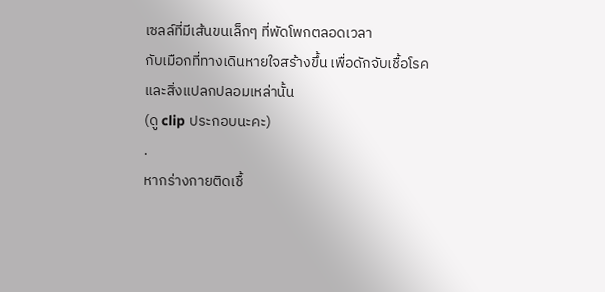เซลล์ที่มีเส้นขนเล็กๆ ที่พัดโพกตลอดเวลา
กับเมือกที่ทางเดินหายใจสร้างขึ้น เพื่อดักจับเชื้อโรคและสิ่งแปลกปลอมเหล่านั้น
(ดู clip ประกอบนะคะ)
.
หากร่างกายติดเชื้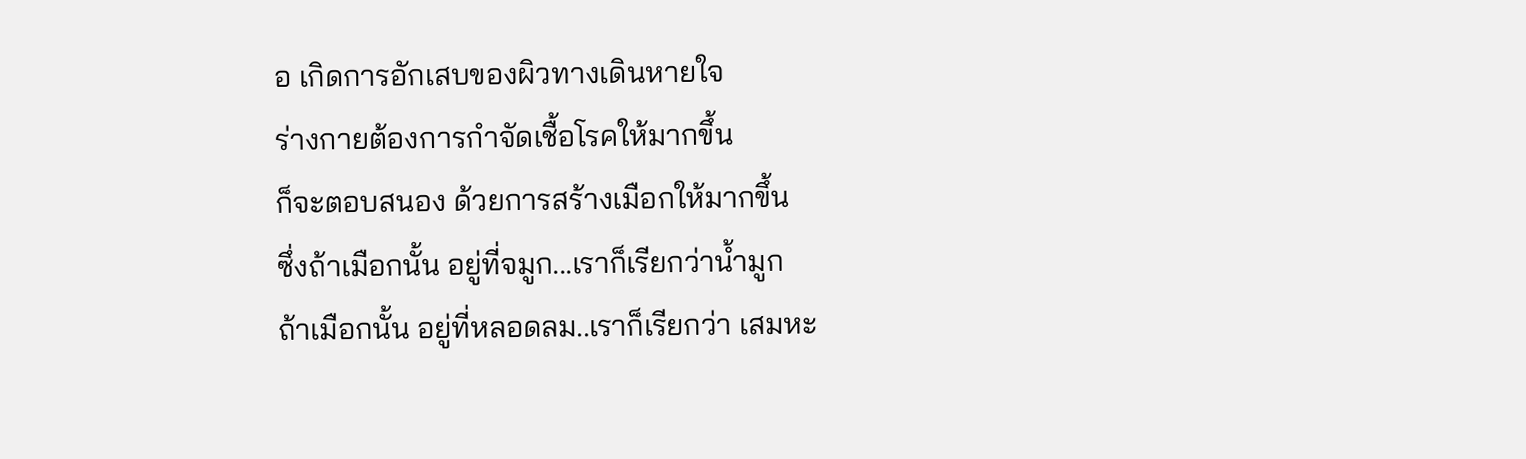อ เกิดการอักเสบของผิวทางเดินหายใจ
ร่างกายต้องการกำจัดเชื้อโรคให้มากขึ้น
ก็จะตอบสนอง ด้วยการสร้างเมือกให้มากขึ้น
ซึ่งถ้าเมือกนั้น อยู่ที่จมูก...เราก็เรียกว่าน้ำมูก
ถ้าเมือกนั้น อยู่ที่หลอดลม..เราก็เรียกว่า เสมหะ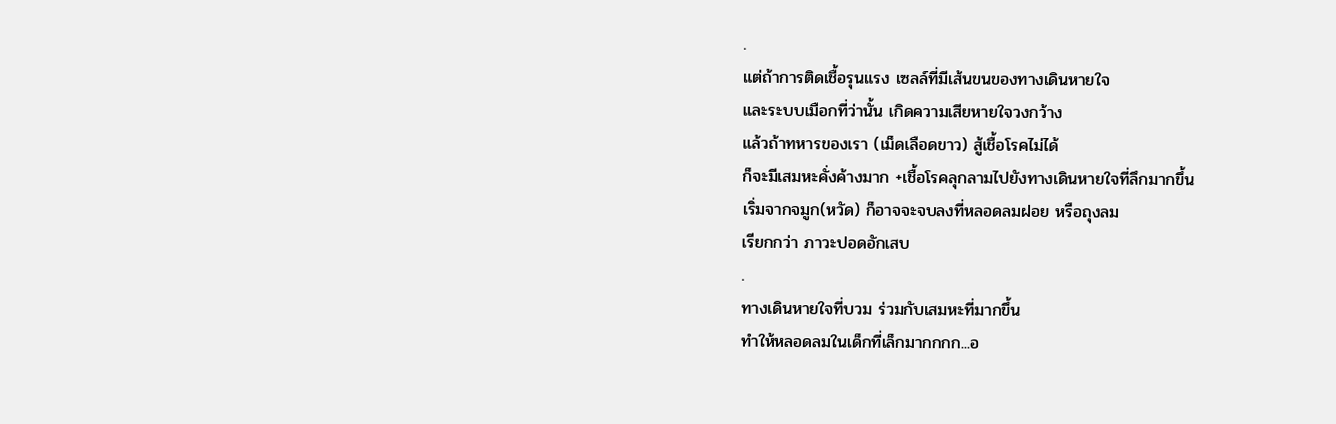.
แต่ถ้าการติดเชื้อรุนแรง เซลล์ที่มีเส้นขนของทางเดินหายใจ
และระบบเมือกที่ว่านั้น เกิดความเสียหายใจวงกว้าง
แล้วถ้าทหารของเรา (เม็ดเลือดขาว) สู้เชื้อโรคไม่ได้
ก็จะมีเสมหะคั่งค้างมาก +เชื้อโรคลุกลามไปยังทางเดินหายใจที่ลึกมากขึ้น
เริ่มจากจมูก(หวัด) ก็อาจจะจบลงที่หลอดลมฝอย หรือถุงลม
เรียกกว่า ภาวะปอดอักเสบ
.
ทางเดินหายใจที่บวม ร่วมกับเสมหะที่มากขึ้น
ทำให้หลอดลมในเด็กที่เล็กมากกกก...อ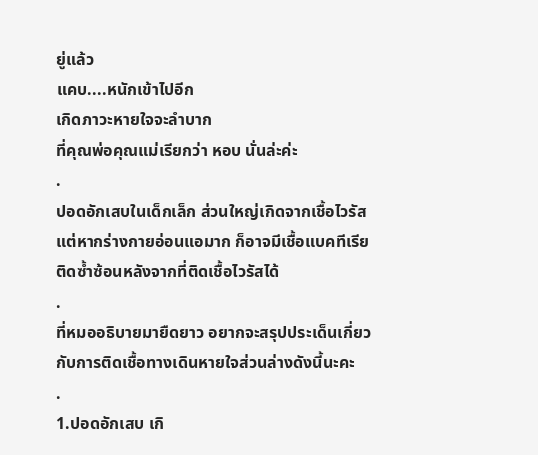ยู่แล้ว
แคบ....หนักเข้าไปอีก
เกิดภาวะหายใจจะลำบาก
ที่คุณพ่อคุณแม่เรียกว่า หอบ นั่นล่ะค่ะ
.
ปอดอักเสบในเด็กเล็ก ส่วนใหญ่เกิดจากเชื้อไวรัส
แต่หากร่างกายอ่อนแอมาก ก็อาจมีเชื้อแบคทีเรียติดซ้ำซ้อนหลังจากที่ติดเชื้อไวรัสได้
.
ที่หมออธิบายมายืดยาว อยากจะสรุปประเด็นเกี่ยวกับการติดเชื้อทางเดินหายใจส่วนล่างดังนี้นะคะ
.
1.ปอดอักเสบ เกิ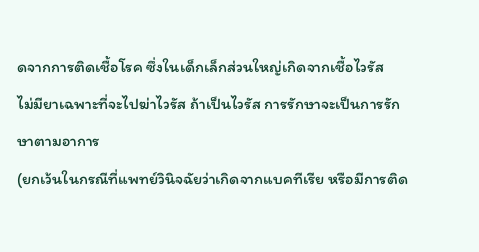ดจากการติดเชื้อโรค ซึ่งในเด็กเล็กส่วนใหญ่เกิดจากเชื้อไวรัส
ไม่มียาเฉพาะที่จะไปฆ่าไวรัส ถ้าเป็นไวรัส การรักษาจะเป็นการรักษาตามอาการ
(ยกเว้นในกรณีที่แพทย์วินิจฉัยว่าเกิดจากแบคทีเรีย หรือมีการติด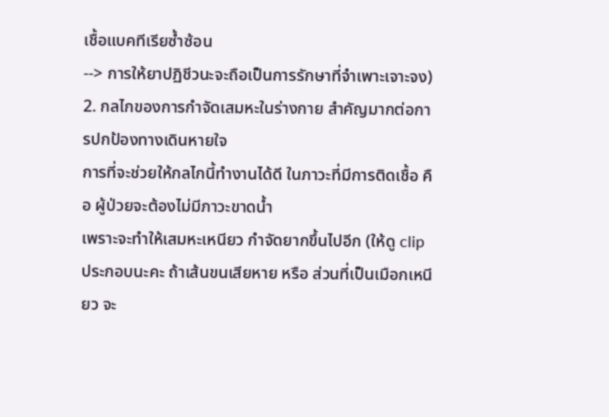เชื้อแบคทีเรียซ้ำซ้อน
--> การให้ยาปฏิชีวนะจะถือเป็นการรักษาที่จำเพาะเจาะจง)
2. กลไกของการกำจัดเสมหะในร่างกาย สำคัญมากต่อการปกป้องทางเดินหายใจ
การที่จะช่วยให้กลไกนี้ทำงานได้ดี ในภาวะที่มีการติดเชื้อ คือ ผู้ป่วยจะต้องไม่มีภาวะขาดน้ำ
เพราะจะทำให้เสมหะเหนียว กำจัดยากขึ้นไปอีก (ให้ดู clip ประกอบนะคะ ถ้าเส้นขนเสียหาย หรือ ส่วนที่เป็นเมือกเหนียว จะ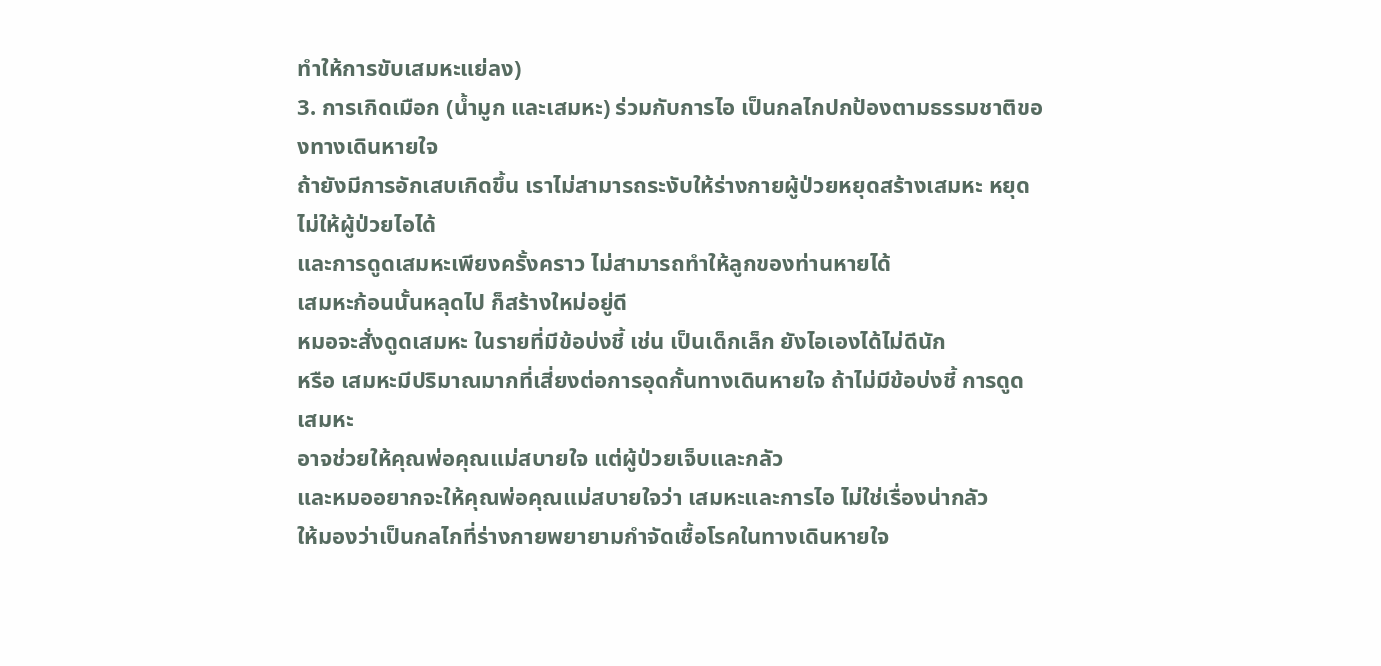ทำให้การขับเสมหะแย่ลง)
3. การเกิดเมือก (น้ำมูก และเสมหะ) ร่วมกับการไอ เป็นกลไกปกป้องตามธรรมชาติของทางเดินหายใจ
ถ้ายังมีการอักเสบเกิดขึ้น เราไม่สามารถระงับให้ร่างกายผู้ป่วยหยุดสร้างเสมหะ หยุดไม่ให้ผู้ป่วยไอได้
และการดูดเสมหะเพียงครั้งคราว ไม่สามารถทำให้ลูกของท่านหายได้
เสมหะก้อนนั้นหลุดไป ก็สร้างใหม่อยู่ดี
หมอจะสั่งดูดเสมหะ ในรายที่มีข้อบ่งชี้ เช่น เป็นเด็กเล็ก ยังไอเองได้ไม่ดีนัก
หรือ เสมหะมีปริมาณมากที่เสี่ยงต่อการอุดกั้นทางเดินหายใจ ถ้าไม่มีข้อบ่งชี้ การดูดเสมหะ
อาจช่วยให้คุณพ่อคุณแม่สบายใจ แต่ผู้ป่วยเจ็บและกลัว
และหมออยากจะให้คุณพ่อคุณแม่สบายใจว่า เสมหะและการไอ ไม่ใช่เรื่องน่ากลัว
ให้มองว่าเป็นกลไกที่ร่างกายพยายามกำจัดเชื้อโรคในทางเดินหายใจ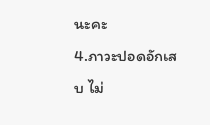นะคะ
4.ภาวะปอดอักเสบ ไม่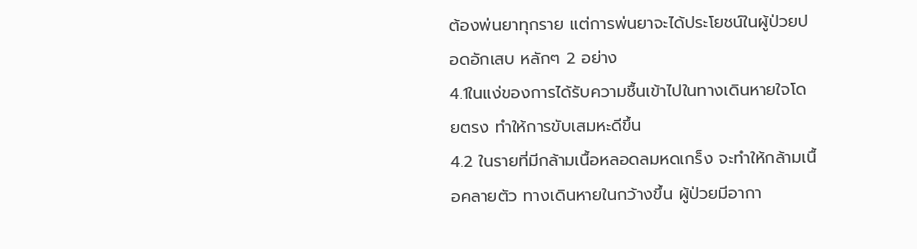ต้องพ่นยาทุกราย แต่การพ่นยาจะได้ประโยชน์ในผู้ป่วยปอดอักเสบ หลักๆ 2 อย่าง
4.1ในแง่ของการได้รับความชื้นเข้าไปในทางเดินหายใจโดยตรง ทำให้การขับเสมหะดีขึ้น
4.2 ในรายที่มีกล้ามเนื้อหลอดลมหดเกร็ง จะทำให้กล้ามเนื้อคลายตัว ทางเดินหายในกว้างขึ้น ผู้ป่วยมีอากา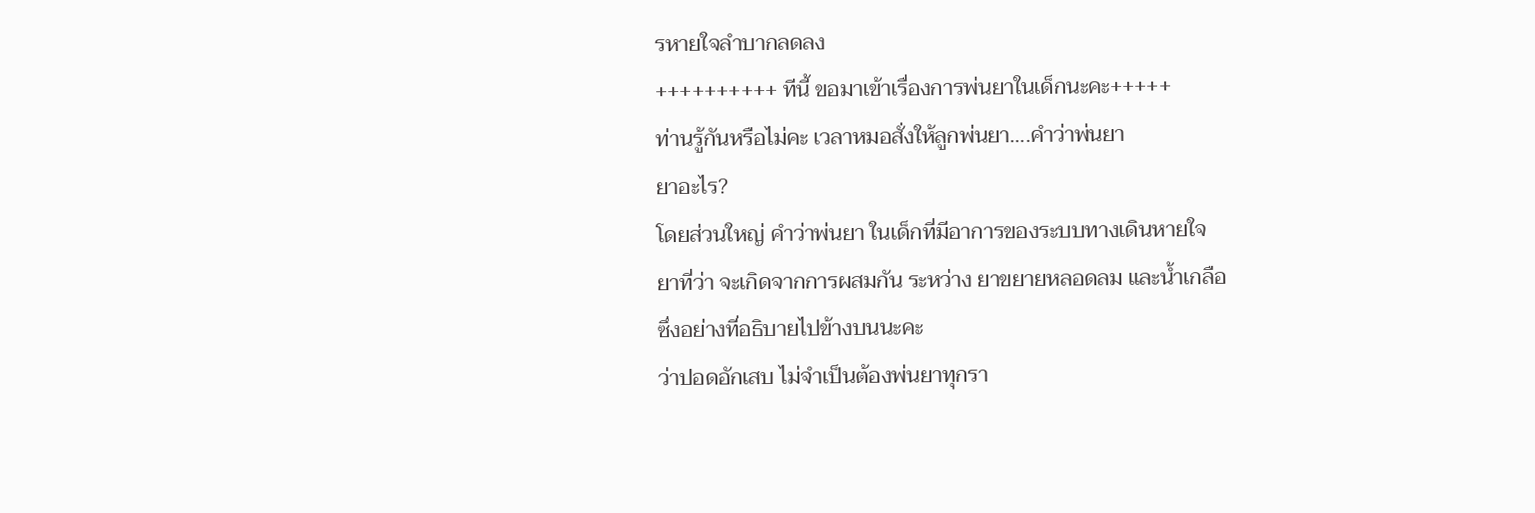รหายใจลำบากลดลง
++++++++++ ทีนี้ ขอมาเข้าเรื่องการพ่นยาในเด็กนะคะ+++++
ท่านรู้กันหรือไม่คะ เวลาหมอสั่งให้ลูกพ่นยา....คำว่าพ่นยา
ยาอะไร?
โดยส่วนใหญ่ คำว่าพ่นยา ในเด็กที่มีอาการของระบบทางเดินหายใจ
ยาที่ว่า จะเกิดจากการผสมกัน ระหว่าง ยาขยายหลอดลม และน้ำเกลือ
ซึ่งอย่างที่อธิบายไปข้างบนนะคะ
ว่าปอดอักเสบ ไม่จำเป็นต้องพ่นยาทุกรา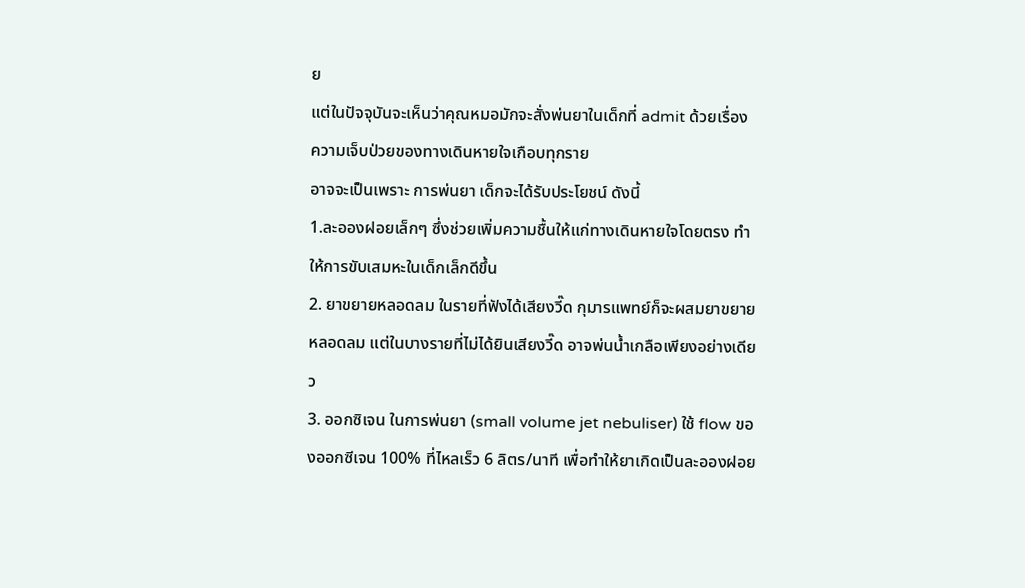ย
แต่ในปัจจุบันจะเห็นว่าคุณหมอมักจะสั่งพ่นยาในเด็กที่ admit ด้วยเรื่อง
ความเจ็บป่วยของทางเดินหายใจเกือบทุกราย
อาจจะเป็นเพราะ การพ่นยา เด็กจะได้รับประโยชน์ ดังนี้
1.ละอองฝอยเล็กๆ ซึ่งช่วยเพิ่มความชื้นให้แก่ทางเดินหายใจโดยตรง ทำให้การขับเสมหะในเด็กเล็กดีขึ้น
2. ยาขยายหลอดลม ในรายที่ฟังได้เสียงวี๊ด กุมารแพทย์ก็จะผสมยาขยายหลอดลม แต่ในบางรายที่ไม่ได้ยินเสียงวี๊ด อาจพ่นน้ำเกลือเพียงอย่างเดียว
3. ออกซิเจน ในการพ่นยา (small volume jet nebuliser) ใช้ flow ของออกซีเจน 100% ที่ไหลเร็ว 6 ลิตร/นาที เพื่อทำให้ยาเกิดเป็นละอองฝอย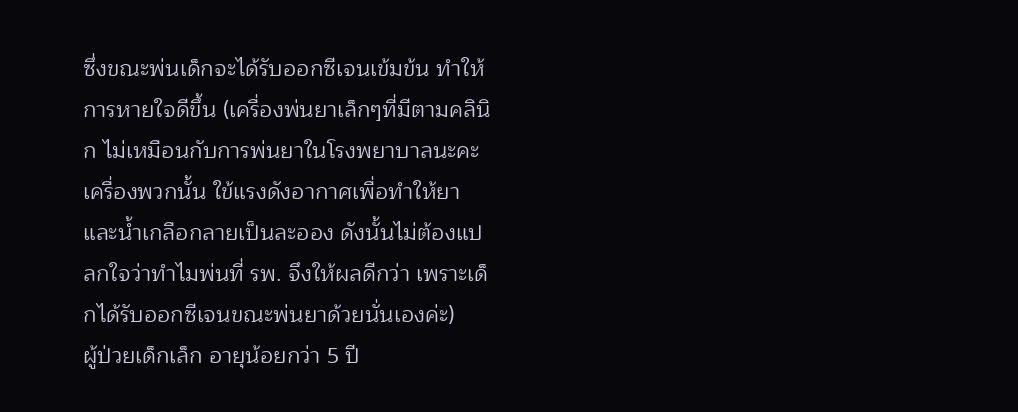ซึ่งขณะพ่นเด็กจะได้รับออกซีเจนเข้มข้น ทำให้การหายใจดีขึ้น (เครื่องพ่นยาเล็กๆที่มีตามคลินิก ไม่เหมือนกับการพ่นยาในโรงพยาบาลนะคะ เครื่องพวกนั้น ใข้แรงดังอากาศเพื่อทำให้ยาและน้ำเกลือกลายเป็นละออง ดังนั้นไม่ต้องแปลกใจว่าทำไมพ่นที่ รพ. จึงให้ผลดีกว่า เพราะเด็กได้รับออกซีเจนขณะพ่นยาด้วยนั่นเองค่ะ)
ผู้ป่วยเด็กเล็ก อายุน้อยกว่า 5 ปี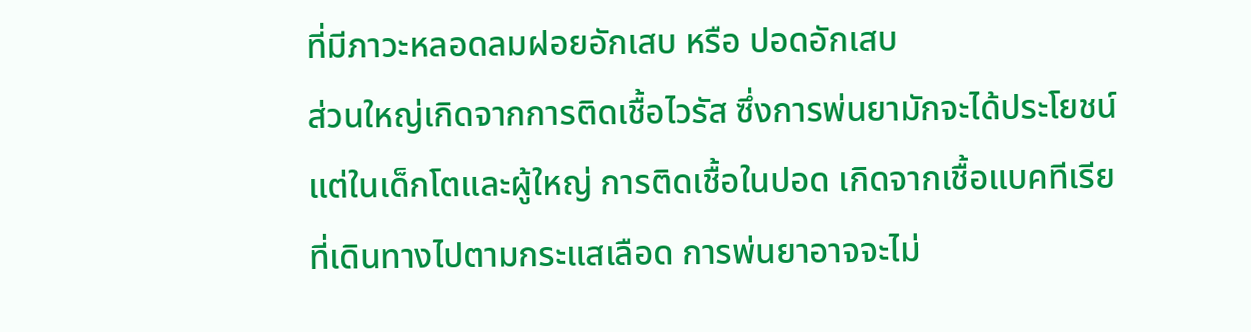ที่มีภาวะหลอดลมฝอยอักเสบ หรือ ปอดอักเสบ
ส่วนใหญ่เกิดจากการติดเชื้อไวรัส ซึ่งการพ่นยามักจะได้ประโยชน์
แต่ในเด็กโตและผู้ใหญ่ การติดเชื้อในปอด เกิดจากเชื้อแบคทีเรีย
ที่เดินทางไปตามกระแสเลือด การพ่นยาอาจจะไม่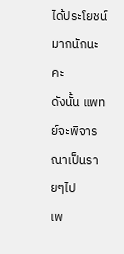ได้ประโยชน์มากนักนะคะ
ดังนั้น แพทย์จะพิจารณาเป็นรายๆไป
เพ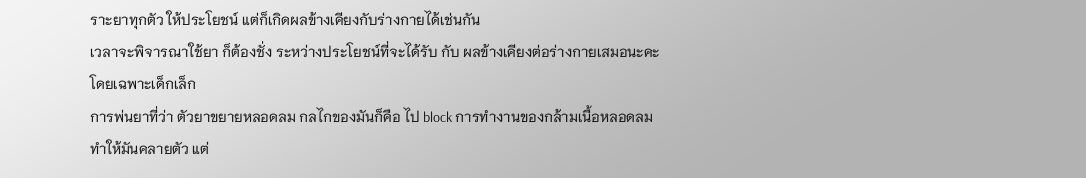ราะยาทุกตัว ให้ประโยชน์ แต่ก็เกิดผลข้างเคียงกับร่างกายได้เช่นกัน
เวลาจะพิจารณาใช้ยา ก็ต้องชั่ง ระหว่างประโยชน์ที่จะได้รับ กับ ผลข้างเคียงต่อร่างกายเสมอนะคะ
โดยเฉพาะเด็กเล็ก
การพ่นยาที่ว่า ตัวยาขยายหลอดลม กลไกของมันก็คือ ไป block การทำงานของกล้ามเนื้อหลอดลม
ทำให้มันคลายตัว แต่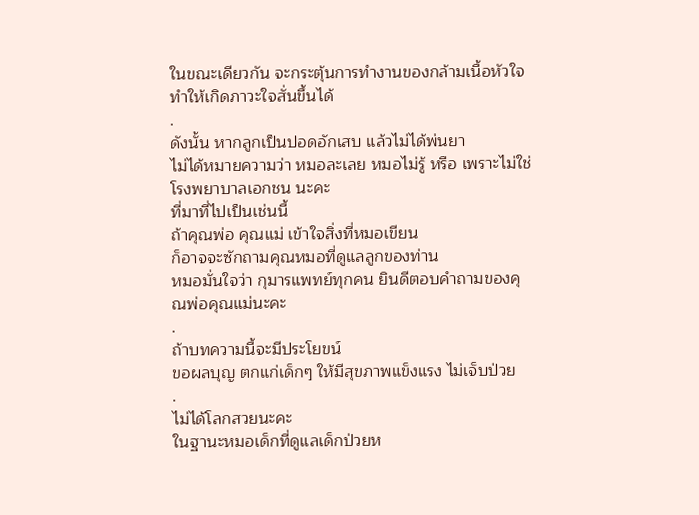ในขณะเดียวกัน จะกระตุ้นการทำงานของกล้ามเนื้อหัวใจ ทำให้เกิดภาวะใจสั่นขึ้นได้
.
ดังนั้น หากลูกเป็นปอดอักเสบ แล้วไม่ได้พ่นยา
ไม่ได้หมายความว่า หมอละเลย หมอไม่รู้ หรือ เพราะไม่ใช่โรงพยาบาลเอกชน นะคะ
ที่มาที่ไปเป็นเช่นนี้
ถ้าคุณพ่อ คุณแม่ เข้าใจสิ่งที่หมอเขียน
ก็อาจจะซักถามคุณหมอที่ดูแลลูกของท่าน
หมอมั่นใจว่า กุมารแพทย์ทุกคน ยินดีตอบคำถามของคุณพ่อคุณแม่นะคะ
.
ถ้าบทความนี้จะมีประโยขน์
ขอผลบุญ ตกแก่เด็กๆ ให้มีสุขภาพแข็งแรง ไม่เจ็บป่วย
.
ไม่ได้โลกสวยนะคะ
ในฐานะหมอเด็กที่ดูแลเด็กป่วยห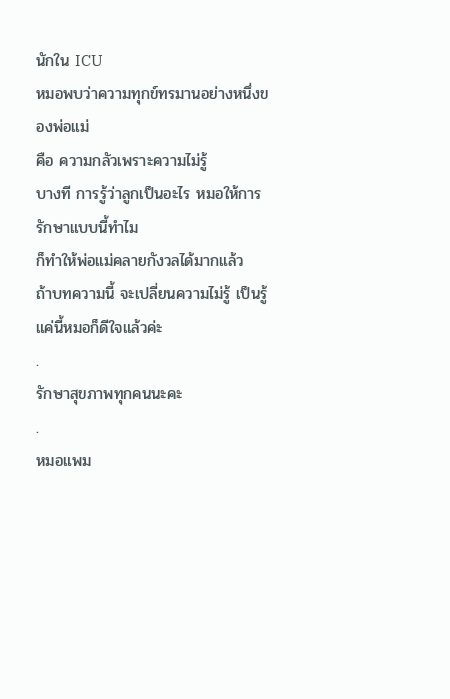นักใน ICU
หมอพบว่าความทุกข์ทรมานอย่างหนึ่งของพ่อแม่
คือ ความกลัวเพราะความไม่รู้
บางที การรู้ว่าลูกเป็นอะไร หมอให้การรักษาแบบนี้ทำไม
ก็ทำให้พ่อแม่คลายกังวลได้มากแล้ว
ถ้าบทความนี้ จะเปลี่ยนความไม่รู้ เป็นรู้
แค่นี้หมอก็ดีใจแล้วค่ะ
.
รักษาสุขภาพทุกคนนะคะ
.
หมอแพม